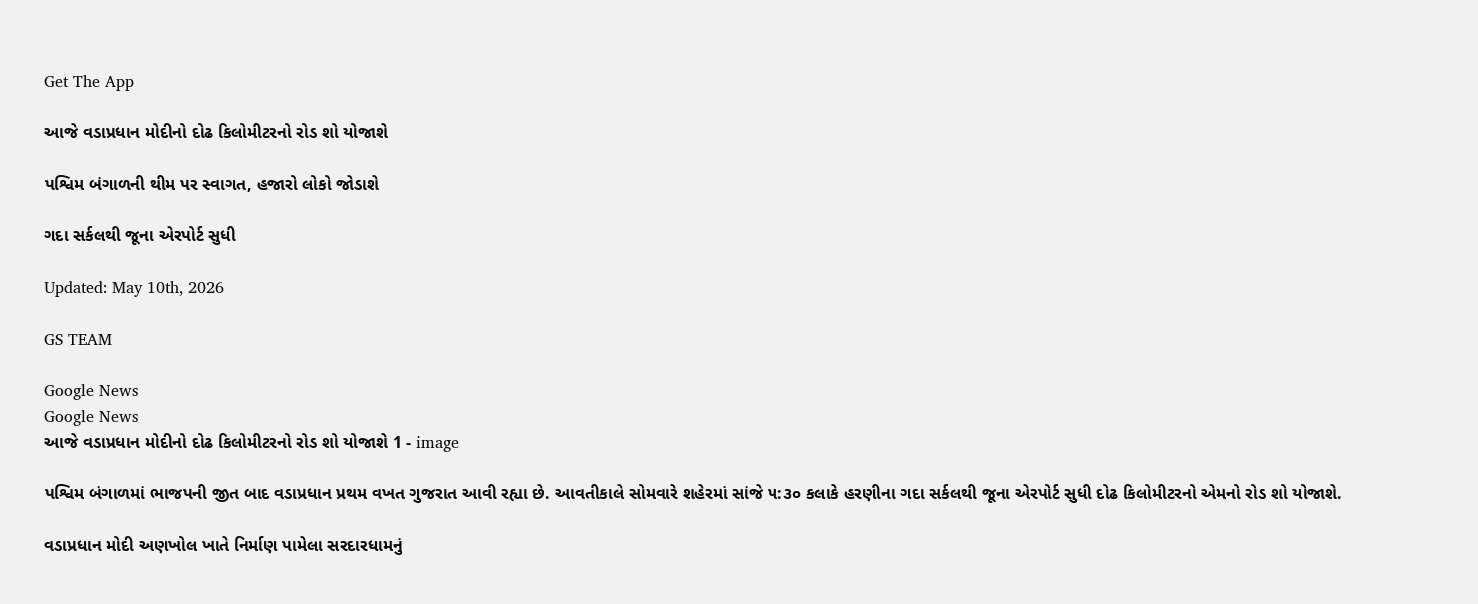Get The App

આજે વડાપ્રધાન મોદીનો દોઢ કિલોમીટરનો રોડ શો યોજાશે

પશ્વિમ બંગાળની થીમ પર સ્વાગત, હજારો લોકો જોડાશે

ગદા સર્કલથી જૂના એરપોર્ટ સુધી

Updated: May 10th, 2026

GS TEAM

Google News
Google News
આજે વડાપ્રધાન મોદીનો દોઢ કિલોમીટરનો રોડ શો યોજાશે 1 - image

પશ્વિમ બંગાળમાં ભાજપની જીત બાદ વડાપ્રધાન પ્રથમ વખત ગુજરાત આવી રહ્યા છે. આવતીકાલે સોમવારે શહેરમાં સાંજે ૫:૩૦ કલાકે હરણીના ગદા સર્કલથી જૂના એરપોર્ટ સુધી દોઢ કિલોમીટરનો એમનો રોડ શો યોજાશે.

વડાપ્રધાન મોદી અણખોલ ખાતે નિર્માણ પામેલા સરદારધામનું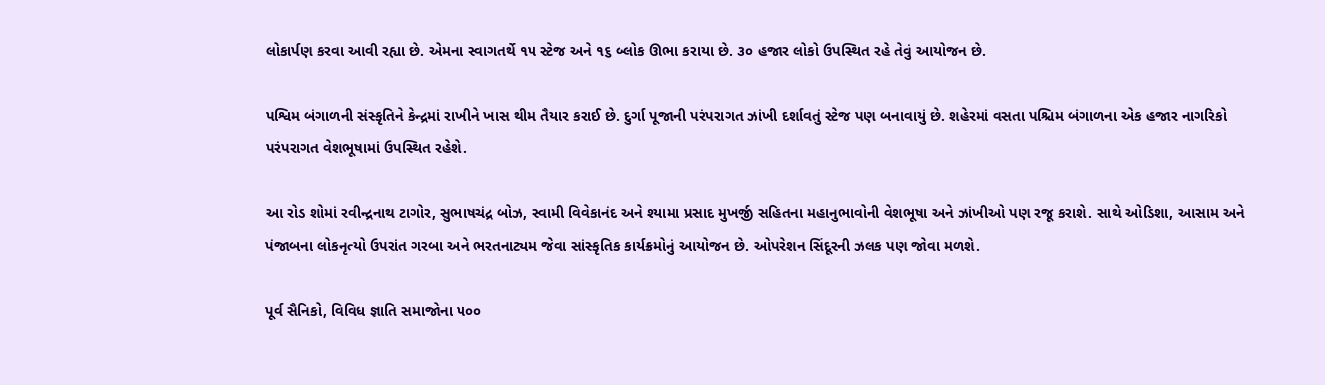લોકાર્પણ કરવા આવી રહ્યા છે. એમના સ્વાગતર્થે ૧૫ સ્ટેજ અને ૧૬ બ્લોક ઊભા કરાયા છે. ૩૦ હજાર લોકો ઉપસ્થિત રહે તેવું આયોજન છે.

પશ્વિમ બંગાળની સંસ્કૃતિને કેન્દ્રમાં રાખીને ખાસ થીમ તૈયાર કરાઈ છે. દુર્ગા પૂજાની પરંપરાગત ઝાંખી દર્શાવતું સ્ટેજ પણ બનાવાયું છે. શહેરમાં વસતા પશ્ચિમ બંગાળના એક હજાર નાગરિકો પરંપરાગત વેશભૂષામાં ઉપસ્થિત રહેશે.

આ રોડ શોમાં રવીન્દ્રનાથ ટાગોર, સુભાષચંદ્ર બોઝ, સ્વામી વિવેકાનંદ અને શ્યામા પ્રસાદ મુખર્જી સહિતના મહાનુભાવોની વેશભૂષા અને ઝાંખીઓ પણ રજૂ કરાશે. સાથે ઓડિશા, આસામ અને પંજાબના લોકનૃત્યો ઉપરાંત ગરબા અને ભરતનાટ્યમ જેવા સાંસ્કૃતિક કાર્યક્રમોનું આયોજન છે. ઓપરેશન સિંદૂરની ઝલક પણ જોવા મળશે.

પૂર્વ સૈનિકો, વિવિધ જ્ઞાતિ સમાજોના ૫૦૦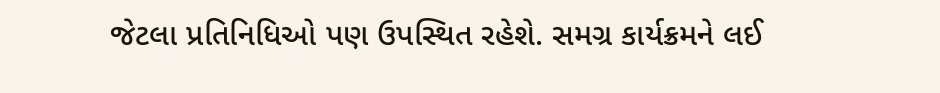જેટલા પ્રતિનિધિઓ પણ ઉપસ્થિત રહેશે. સમગ્ર કાર્યક્રમને લઈ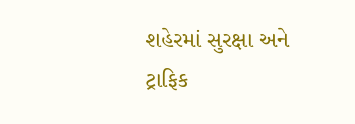શહેરમાં સુરક્ષા અને ટ્રાફિક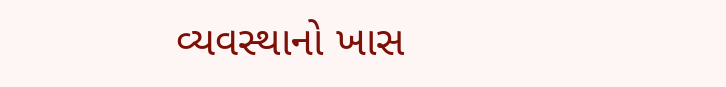વ્યવસ્થાનો ખાસ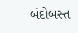બંદોબસ્ત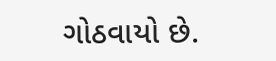ગોઠવાયો છે.